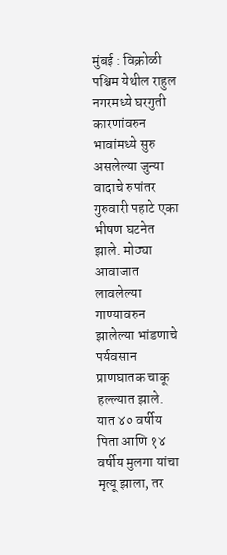मुंबई : विक्रोळी पश्चिम येथील राहुल नगरमध्ये घरगुती कारणांवरुन भावांमध्ये सुरु असलेल्या जुन्या वादाचे रुपांतर गुरुवारी पहाटे एका भीषण घटनेत झाले. मोठ्या आवाजात लावलेल्या गाण्यावरुन झालेल्या भांडणाचे पर्यवसान प्राणघातक चाकू हल्ल्यात झाले. यात ४० वर्षीय पिता आणि १४ वर्षीय मुलगा यांचा मृत्यू झाला, तर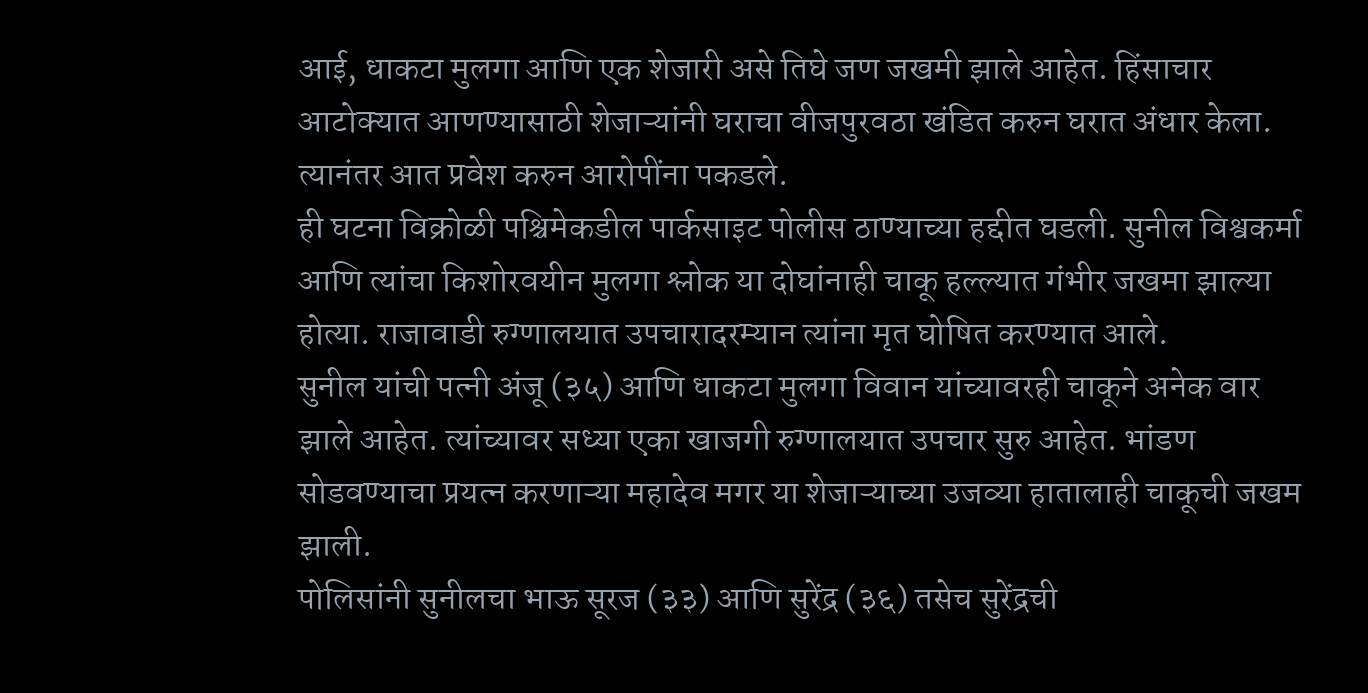आई, धाकटा मुलगा आणि एक शेजारी असे तिघे जण जखमी झाले आहेत. हिंसाचार आटोक्यात आणण्यासाठी शेजाऱ्यांनी घराचा वीजपुरवठा खंडित करुन घरात अंधार केला. त्यानंतर आत प्रवेश करुन आरोपींना पकडले.
ही घटना विक्रोळी पश्चिमेकडील पार्कसाइट पोलीस ठाण्याच्या हद्दीत घडली. सुनील विश्वकर्मा आणि त्यांचा किशोरवयीन मुलगा श्लोक या दोघांनाही चाकू हल्ल्यात गंभीर जखमा झाल्या होत्या. राजावाडी रुग्णालयात उपचारादरम्यान त्यांना मृत घोषित करण्यात आले.
सुनील यांची पत्नी अंजू (३५) आणि धाकटा मुलगा विवान यांच्यावरही चाकूने अनेक वार झाले आहेत. त्यांच्यावर सध्या एका खाजगी रुग्णालयात उपचार सुरु आहेत. भांडण सोडवण्याचा प्रयत्न करणाऱ्या महादेव मगर या शेजाऱ्याच्या उजव्या हातालाही चाकूची जखम झाली.
पोलिसांनी सुनीलचा भाऊ सूरज (३३) आणि सुरेंद्र (३६) तसेच सुरेंद्रची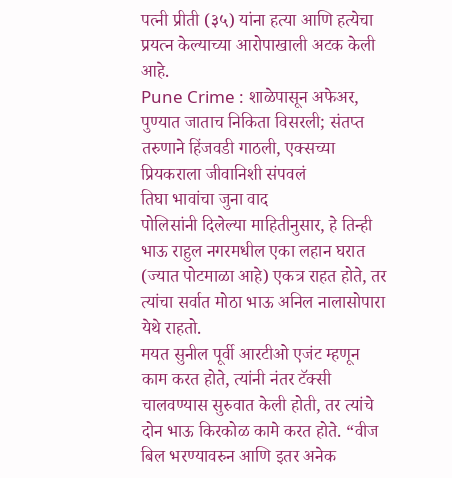पत्नी प्रीती (३५) यांना हत्या आणि हत्येचा प्रयत्न केल्याच्या आरोपाखाली अटक केली आहे.
Pune Crime : शाळेपासून अफेअर, पुण्यात जाताच निकिता विसरली; संतप्त तरुणाने हिंजवडी गाठली, एक्सच्या प्रियकराला जीवानिशी संपवलं
तिघा भावांचा जुना वाद
पोलिसांनी दिलेल्या माहितीनुसार, हे तिन्ही भाऊ राहुल नगरमधील एका लहान घरात (ज्यात पोटमाळा आहे) एकत्र राहत होते, तर त्यांचा सर्वात मोठा भाऊ अनिल नालासोपारा येथे राहतो.
मयत सुनील पूर्वी आरटीओ एजंट म्हणून काम करत होते, त्यांनी नंतर टॅक्सी चालवण्यास सुरुवात केली होती, तर त्यांचे दोन भाऊ किरकोळ कामे करत होते. “वीज बिल भरण्यावरुन आणि इतर अनेक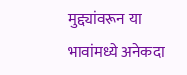मुद्द्यांवरून या भावांमध्ये अनेकदा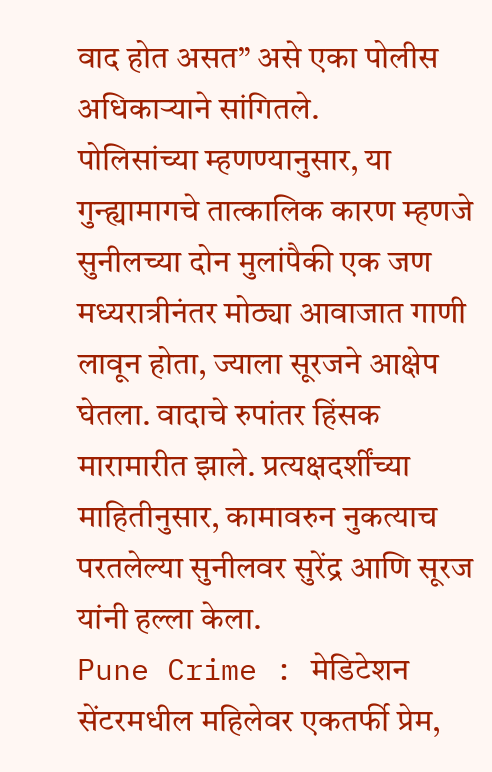वाद होत असत” असे एका पोलीस अधिकाऱ्याने सांगितले.
पोलिसांच्या म्हणण्यानुसार, या गुन्ह्यामागचे तात्कालिक कारण म्हणजे सुनीलच्या दोन मुलांपैकी एक जण मध्यरात्रीनंतर मोठ्या आवाजात गाणी लावून होता, ज्याला सूरजने आक्षेप घेतला. वादाचे रुपांतर हिंसक मारामारीत झाले. प्रत्यक्षदर्शींच्या माहितीनुसार, कामावरुन नुकत्याच परतलेल्या सुनीलवर सुरेंद्र आणि सूरज यांनी हल्ला केला.
Pune Crime : मेडिटेशन सेंटरमधील महिलेवर एकतर्फी प्रेम,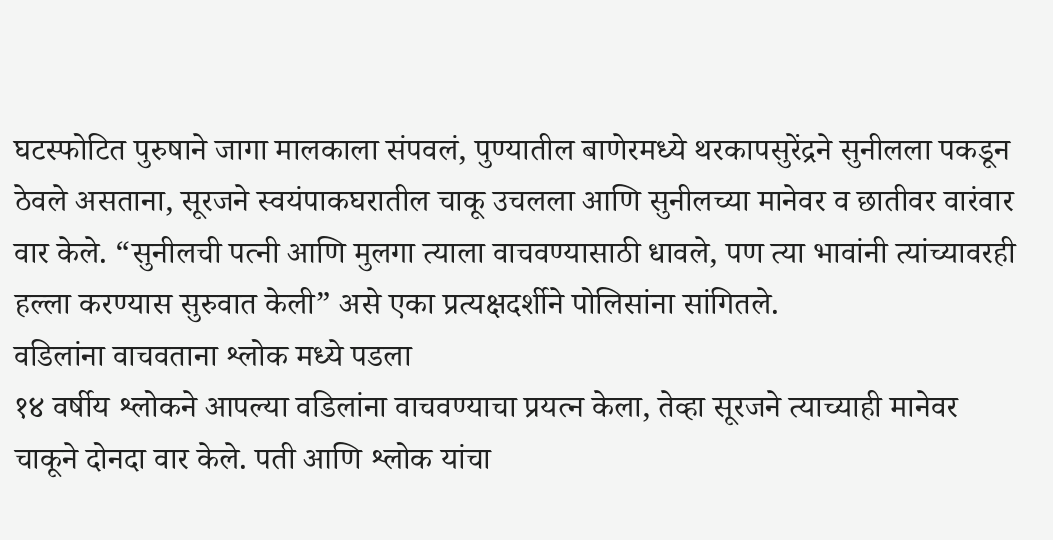घटस्फोटित पुरुषाने जागा मालकाला संपवलं, पुण्यातील बाणेरमध्ये थरकापसुरेंद्रने सुनीलला पकडून ठेवले असताना, सूरजने स्वयंपाकघरातील चाकू उचलला आणि सुनीलच्या मानेवर व छातीवर वारंवार वार केले. “सुनीलची पत्नी आणि मुलगा त्याला वाचवण्यासाठी धावले, पण त्या भावांनी त्यांच्यावरही हल्ला करण्यास सुरुवात केली” असे एका प्रत्यक्षदर्शीने पोलिसांना सांगितले.
वडिलांना वाचवताना श्लोक मध्ये पडला
१४ वर्षीय श्लोकने आपल्या वडिलांना वाचवण्याचा प्रयत्न केला, तेव्हा सूरजने त्याच्याही मानेवर चाकूने दोनदा वार केले. पती आणि श्लोक यांचा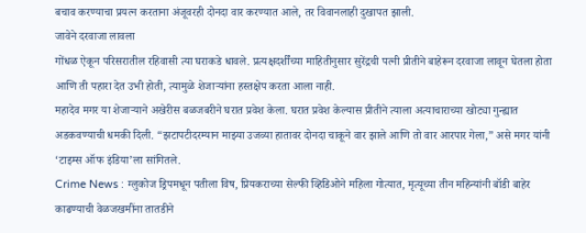बचाव करण्याचा प्रयत्न करताना अंजूवरही दोनदा वार करण्यात आले, तर विवानलाही दुखापत झाली.
जावेने दरवाजा लावला
गोंधळ ऐकून परिसरातील रहिवासी त्या घराकडे धावले. प्रत्यक्षदर्शींच्या माहितीनुसार सुरेंद्रची पत्नी प्रीतीने बाहेरून दरवाजा लावून घेतला होता आणि ती पहारा देत उभी होती, त्यामुळे शेजाऱ्यांना हस्तक्षेप करता आला नाही.
महादेव मगर या शेजाऱ्याने अखेरीस बळजबरीने घरात प्रवेश केला. घरात प्रवेश केल्यास प्रीतीने त्याला अत्याचाराच्या खोट्या गुन्ह्यात अडकवण्याची धमकी दिली. “झटापटीदरम्यान माझ्या उजव्या हातावर दोनदा चाकूने वार झाले आणि तो वार आरपार गेला,” असे मगर यांनी ‘टाइम्स ऑफ इंडिया’ला सांगितले.
Crime News : ग्लुकोज ड्रिपमधून पतीला विष, प्रियकराच्या सेल्फी व्हिडिओने महिला गोत्यात, मृत्यूच्या तीन महिन्यांनी बॉडी बाहेर काढण्याची वेळजखमींना तातडीने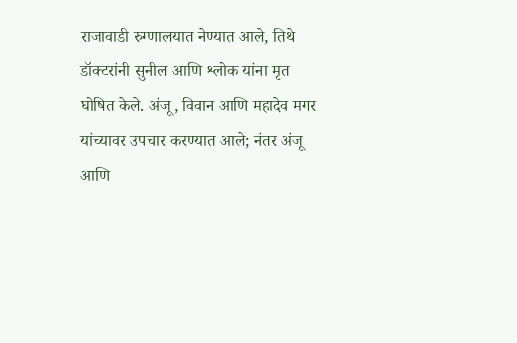राजावाडी रुग्णालयात नेण्यात आले, तिथे डॉक्टरांनी सुनील आणि श्लोक यांना मृत घोषित केले. अंजू, विवान आणि महादेव मगर यांच्यावर उपचार करण्यात आले; नंतर अंजू आणि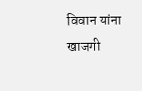विवान यांना खाजगी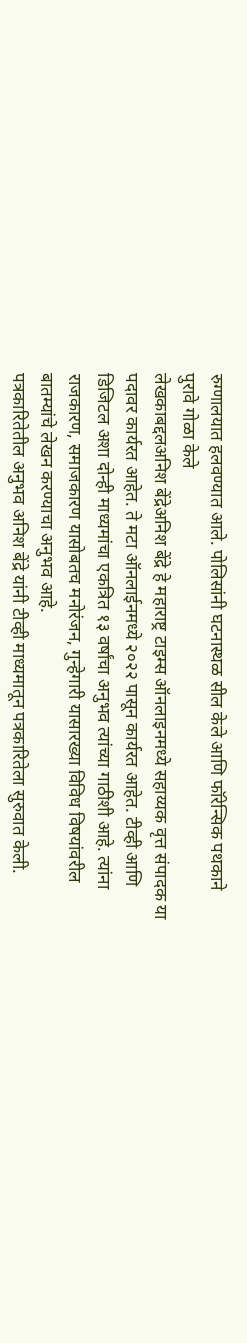रुग्णालयात हलवण्यात आले. पोलिसांनी घटनास्थळ सील केले आणि फॉरेन्सिक पथकाने पुरावे गोळा केले
लेखकाबद्दलअनिश बेंद्रेअनिश बेंद्रे हे महाराष्ट्र टाइम्स ऑनलाइनमध्ये सहाय्यक वृत्त संपादक या पदावर कार्यरत आहेत. ते मटा ऑनलाईनमध्ये २०२२ पासून कार्यरत आहेत. टीव्ही आणि डिजिटल अशा दोन्ही माध्यमांचा एकत्रित १३ वर्षांचा अनुभव त्यांच्या गाठीशी आहे. त्यांना राजकारण, समाजकारण यासोबतच मनोरंजन, गुन्हेगारी यासारख्या विविध विषयांवरील बातम्यांचे लेखन करण्याचा अनुभव आहे.
पत्रकारितेतील अनुभव अनिश बेंद्रे यांनी टीव्ही माध्यमातून पत्रकारितेला सुरुवात केली.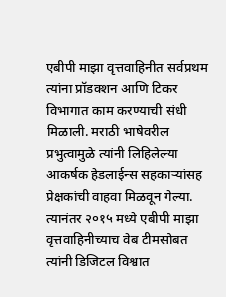एबीपी माझा वृत्तवाहिनीत सर्वप्रथम त्यांना प्रॉडक्शन आणि टिकर विभागात काम करण्याची संधी मिळाली. मराठी भाषेवरील प्रभुत्वामुळे त्यांनी लिहिलेल्या आकर्षक हेडलाईन्स सहकाऱ्यांसह प्रेक्षकांची वाहवा मिळवून गेल्या. त्यानंतर २०१५ मध्ये एबीपी माझा वृत्तवाहिनीच्याच वेब टीमसोबत त्यांनी डिजिटल विश्वात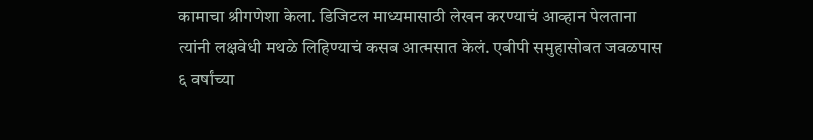कामाचा श्रीगणेशा केला. डिजिटल माध्यमासाठी लेखन करण्याचं आव्हान पेलताना त्यांनी लक्षवेधी मथळे लिहिण्याचं कसब आत्मसात केलं. एबीपी समुहासोबत जवळपास ६ वर्षांच्या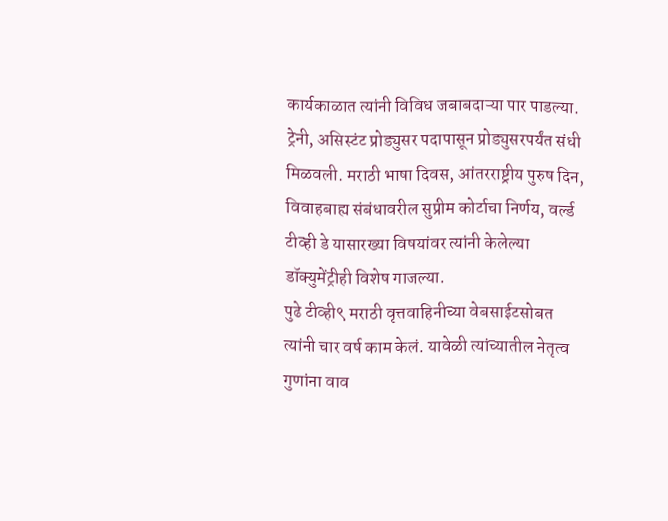कार्यकाळात त्यांनी विविध जबाबदाऱ्या पार पाडल्या. ट्रेनी, असिस्टंट प्रोड्युसर पदापासून प्रोड्युसरपर्यंत संधी मिळवली. मराठी भाषा दिवस, आंतरराष्ट्रीय पुरुष दिन, विवाहबाह्य संबंधावरील सुप्रीम कोर्टाचा निर्णय, वर्ल्ड टीव्ही डे यासारख्या विषयांवर त्यांनी केलेल्या डॉक्युमेंट्रीही विशेष गाजल्या.
पुढे टीव्ही९ मराठी वृत्तवाहिनीच्या वेबसाईटसोबत त्यांनी चार वर्ष काम केलं. यावेळी त्यांच्यातील नेतृत्व गुणांना वाव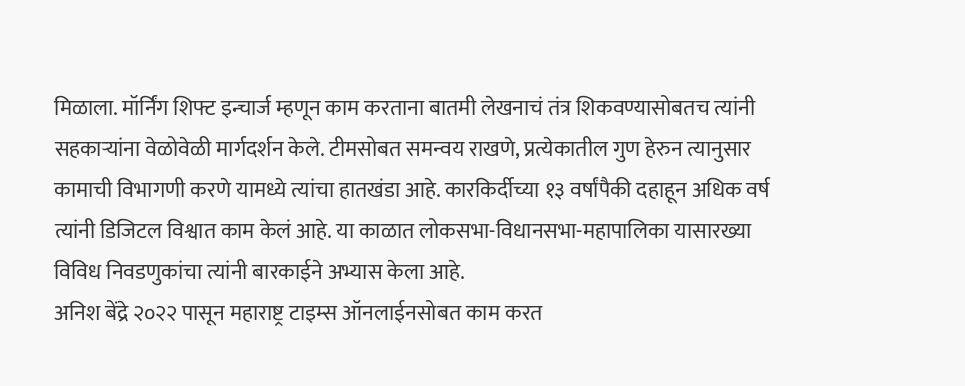मिळाला. मॉर्निंग शिफ्ट इन्चार्ज म्हणून काम करताना बातमी लेखनाचं तंत्र शिकवण्यासोबतच त्यांनी सहकाऱ्यांना वेळोवेळी मार्गदर्शन केले. टीमसोबत समन्वय राखणे, प्रत्येकातील गुण हेरुन त्यानुसार कामाची विभागणी करणे यामध्ये त्यांचा हातखंडा आहे. कारकिर्दीच्या १३ वर्षांपैकी दहाहून अधिक वर्ष त्यांनी डिजिटल विश्वात काम केलं आहे. या काळात लोकसभा-विधानसभा-महापालिका यासारख्या विविध निवडणुकांचा त्यांनी बारकाईने अभ्यास केला आहे.
अनिश बेंद्रे २०२२ पासून महाराष्ट्र टाइम्स ऑनलाईनसोबत काम करत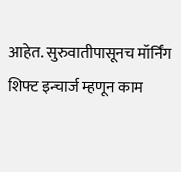आहेत. सुरुवातीपासूनच मॉर्निंग शिफ्ट इन्चार्ज म्हणून काम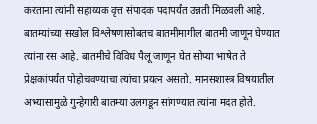करताना त्यांनी सहाय्यक वृत्त संपादक पदापर्यंत उन्नती मिळवली आहे. बातम्यांच्या सखोल विश्लेषणासोबतच बातमीमागील बातमी जाणून घेण्यात त्यांना रस आहे. बातमीचे विविध पैलू जाणून घेत सोप्या भाषेत ते प्रेक्षकांपर्यंत पोहोचवण्याचा त्यांचा प्रयत्न असतो. मानसशास्त्र विषयातील अभ्यासामुळे गुन्हेगारी बातम्या उलगडून सांगण्यात त्यांना मदत होते.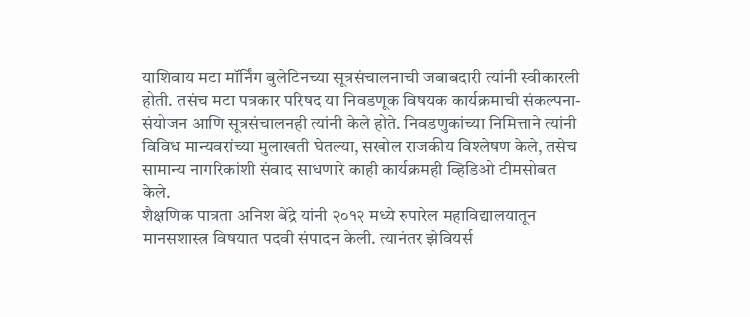याशिवाय मटा मॉर्निंग बुलेटिनच्या सूत्रसंचालनाची जबाबदारी त्यांनी स्वीकारली होती. तसंच मटा पत्रकार परिषद या निवडणूक विषयक कार्यक्रमाची संकल्पना-संयोजन आणि सूत्रसंचालनही त्यांनी केले होते. निवडणुकांच्या निमित्ताने त्यांनी विविध मान्यवरांच्या मुलाखती घेतल्या, सखोल राजकीय विश्लेषण केले, तसेच सामान्य नागरिकांशी संवाद साधणारे काही कार्यक्रमही व्हिडिओ टीमसोबत केले.
शैक्षणिक पात्रता अनिश बेंद्रे यांनी २०१२ मध्ये रुपारेल महाविद्यालयातून मानसशास्त्र विषयात पदवी संपादन केली. त्यानंतर झेवियर्स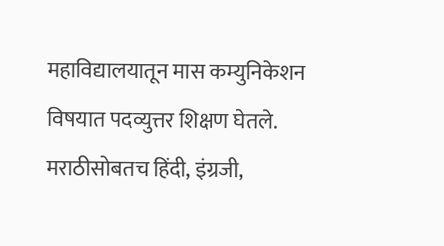महाविद्यालयातून मास कम्युनिकेशन विषयात पदव्युत्तर शिक्षण घेतले. मराठीसोबतच हिंदी, इंग्रजी,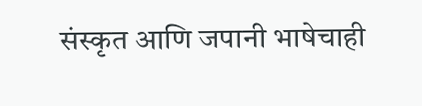संस्कृत आणि जपानी भाषेचाही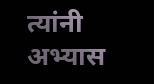त्यांनी अभ्यास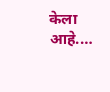केला आहे.…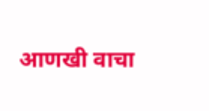आणखी वाचा